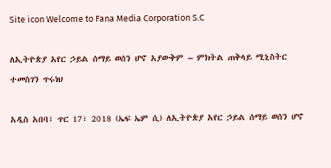Site icon Welcome to Fana Media Corporation S.C

ለኢትዮጵያ አየር ኃይል ሰማይ ወሰን ሆኖ አያውቅም – ምክትል ጠቅላይ ሚኒስትር ተመስገን ጥሩነህ

አዲስ አበባ፣ ጥር 17፣ 2018 (ኤፍ ኤም ሲ) ለኢትዮጵያ አየር ኃይል ሰማይ ወሰን ሆኖ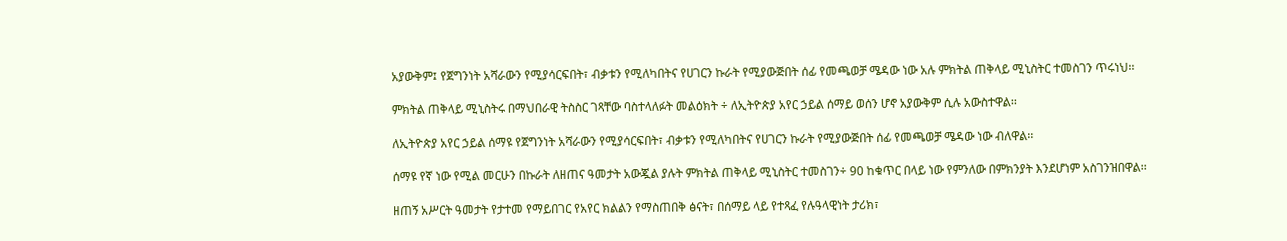አያውቅም፤ የጀግንነት አሻራውን የሚያሳርፍበት፣ ብቃቱን የሚለካበትና የሀገርን ኩራት የሚያውጅበት ሰፊ የመጫወቻ ሜዳው ነው አሉ ምክትል ጠቅላይ ሚኒስትር ተመስገን ጥሩነህ፡፡

ምክትል ጠቅላይ ሚኒስትሩ በማህበራዊ ትስስር ገጻቸው ባስተላለፉት መልዕክት ÷ ለኢትዮጵያ አየር ኃይል ሰማይ ወሰን ሆኖ አያውቅም ሲሉ አውስተዋል፡፡

ለኢትዮጵያ አየር ኃይል ሰማዩ የጀግንነት አሻራውን የሚያሳርፍበት፣ ብቃቱን የሚለካበትና የሀገርን ኩራት የሚያውጅበት ሰፊ የመጫወቻ ሜዳው ነው ብለዋል፡፡

ሰማዩ የኛ ነው የሚል መርሁን በኩራት ለዘጠና ዓመታት አውጇል ያሉት ምክትል ጠቅላይ ሚኒስትር ተመስገን÷ 90 ከቁጥር በላይ ነው የምንለው በምክንያት እንደሆነም አስገንዝበዋል፡፡

ዘጠኝ አሥርት ዓመታት የታተመ የማይበገር የአየር ክልልን የማስጠበቅ ፅናት፣ በሰማይ ላይ የተጻፈ የሉዓላዊነት ታሪክ፣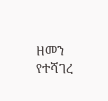ዘመን የተሻገረ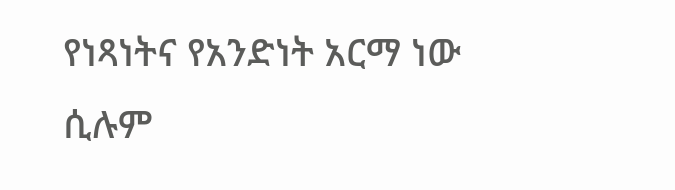የነጻነትና የአንድነት አርማ ነው ሲሉም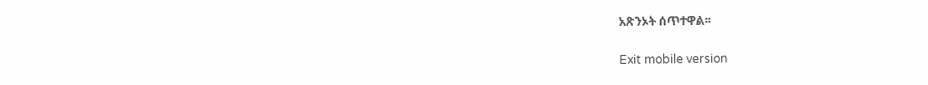አጽንኦት ሰጥተዋል፡፡

Exit mobile version